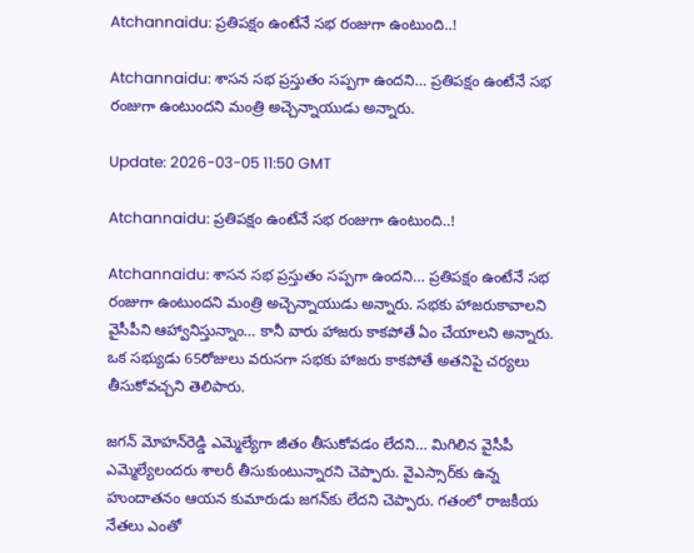Atchannaidu: ప్రతిపక్షం ఉంటేనే సభ రంజుగా ఉంటుంది..!

Atchannaidu: శాసన సభ ప్రస్తుతం సప్పగా ఉందని... ప్రతిపక్షం ఉంటేనే సభ రంజుగా ఉంటుందని మంత్రి అచ్చెన్నాయుడు అన్నారు.

Update: 2026-03-05 11:50 GMT

Atchannaidu: ప్రతిపక్షం ఉంటేనే సభ రంజుగా ఉంటుంది..!

Atchannaidu: శాసన సభ ప్రస్తుతం సప్పగా ఉందని... ప్రతిపక్షం ఉంటేనే సభ రంజుగా ఉంటుందని మంత్రి అచ్చెన్నాయుడు అన్నారు. సభకు హాజరుకావాలని వైసీపీని ఆహ్వానిస్తున్నాం... కానీ వారు హాజరు కాకపోతే ఏం చేయాలని అన్నారు. ఒక సభ్యుడు 65రోజులు వరుసగా సభకు హాజరు కాకపోతే అతనిపై చర్యలు తీసుకోవచ్చని తెలిపారు.

జగన్ మోహన్‌రెడ్డి ఎమ్మెల్యేగా జీతం తీసుకోవడం లేదని... మిగిలిన వైసీపీ ఎమ్మెల్యేలందరు శాలరీ తీసుకుంటున్నారని చెప్పారు. వైఎస్సార్‌కు ఉన్న హుందాతనం ఆయన కుమారుడు జగన్‌కు లేదని చెప్పారు. గతంలో రాజకీయ నేతలు ఎంతో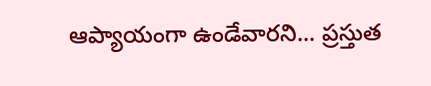ఆప్యాయంగా ఉండేవారని... ప్రస్తుత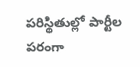పరిస్థితుల్లో పార్టీల పరంగా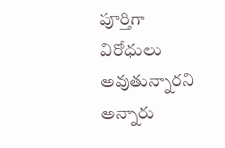పూర్తిగా విరోధులు అవుతున్నారని అన్నారు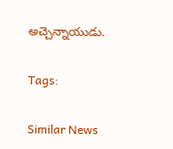అచ్చెన్నాయుడు.

Tags:

Similar News